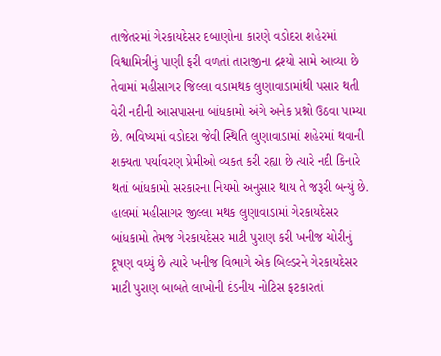તાજેતરમાં ગેરકાયદેસર દબાણોના કારણે વડોદરા શહેરમાં વિશ્વામિત્રીનું પાણી ફરી વળતાં તારાજીના દ્રશ્યો સામે આવ્યા છે તેવામાં મહીસાગર જિલ્લા વડામથક લુણાવાડામાંથી પસાર થતી વેરી નદીની આસપાસના બાંધકામો અંગે અનેક પ્રશ્નો ઉઠવા પામ્યા છે. ભવિષ્યમાં વડોદરા જેવી સ્થિતિ લુણાવાડામાં શહેરમાં થવાની શક્યતા પર્યાવરણ પ્રેમીઓ વ્યકત કરી રહ્યા છે ત્યારે નદી કિનારે થતાં બાંધકામો સરકારના નિયમો અનુસાર થાય તે જરૂરી બન્યું છે. હાલમાં મહીસાગર જીલ્લા મથક લુણાવાડામાં ગેરકાયદેસર બાંધકામો તેમજ ગેરકાયદેસર માટી પુરાણ કરી ખનીજ ચોરીનું દૂષણ વધ્યું છે ત્યારે ખનીજ વિભાગે એક બિલ્ડરને ગેરકાયદેસર માટી પુરાણ બાબતે લાખોની દંડનીય નોટિસ ફટકારતાં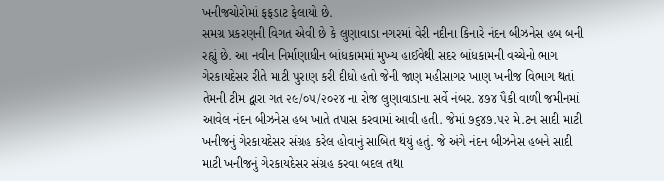ખનીજચોરોમાં ફફડાટ ફેલાયો છે.
સમગ્ર પ્રકરણની વિગત એવી છે કે લુણાવાડા નગરમાં વેરી નદીના કિનારે નંદન બીઝનેસ હબ બની રહ્યું છે. આ નવીન નિર્માણાધીન બાંધકામમાં મુખ્ય હાઈવેથી સદર બાંધકામની વચ્ચેનો ભાગ ગેરકાયદેસર રીતે માટી પુરાણ કરી દીધો હતો જેની જાણ મહીસાગર ખાણ ખનીજ વિભાગ થતાં તેમની ટીમ દ્વારા ગત ૨૯/૦૫/૨૦૨૪ ના રોજ લુણાવાડાના સર્વે નંબર. ૪૭૪ પૈકી વાળી જમીનમાં આવેલ નંદન બીઝનેસ હબ ખાતે તપાસ કરવામાં આવી હતી. જેમાં ૭૬૪૭.૫૨ મે.ટન સાદી માટી ખનીજનું ગેરકાયદેસર સંગ્રહ કરેલ હોવાનું સાબિત થયું હતું. જે અંગે નંદન બીઝનેસ હબને સાદી માટી ખનીજનું ગેરકાયદેસર સંગ્રહ કરવા બદલ તથા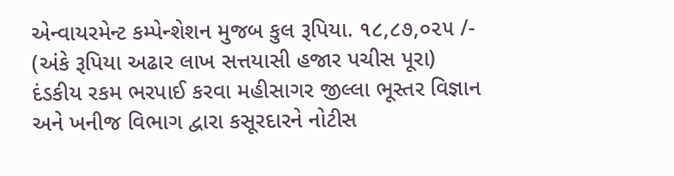એન્વાયરમેન્ટ કમ્પેન્શેશન મુજબ કુલ રૂપિયા. ૧૮,૮૭,૦૨૫ /- (અંકે રૂપિયા અઢાર લાખ સત્તયાસી હજાર પચીસ પૂરા) દંડકીય રકમ ભરપાઈ કરવા મહીસાગર જીલ્લા ભૂસ્તર વિજ્ઞાન અને ખનીજ વિભાગ દ્વારા કસૂરદારને નોટીસ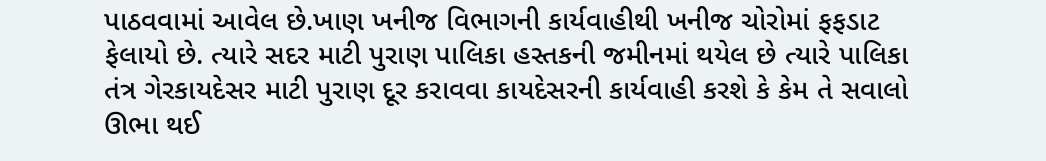પાઠવવામાં આવેલ છે.ખાણ ખનીજ વિભાગની કાર્યવાહીથી ખનીજ ચોરોમાં ફફડાટ ફેલાયો છે. ત્યારે સદર માટી પુરાણ પાલિકા હસ્તકની જમીનમાં થયેલ છે ત્યારે પાલિકા તંત્ર ગેરકાયદેસર માટી પુરાણ દૂર કરાવવા કાયદેસરની કાર્યવાહી કરશે કે કેમ તે સવાલો ઊભા થઈ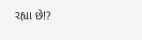રહ્યા છે!?